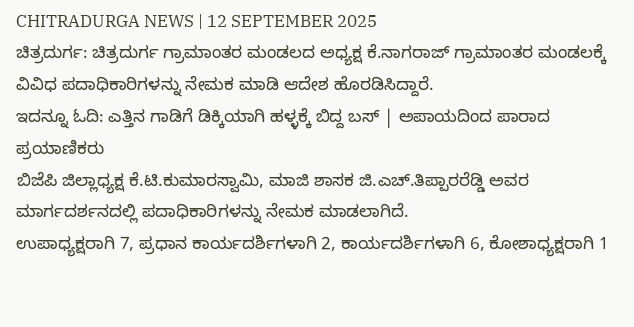CHITRADURGA NEWS | 12 SEPTEMBER 2025
ಚಿತ್ರದುರ್ಗ: ಚಿತ್ರದುರ್ಗ ಗ್ರಾಮಾಂತರ ಮಂಡಲದ ಅಧ್ಯಕ್ಷ ಕೆ.ನಾಗರಾಜ್ ಗ್ರಾಮಾಂತರ ಮಂಡಲಕ್ಕೆ ವಿವಿಧ ಪದಾಧಿಕಾರಿಗಳನ್ನು ನೇಮಕ ಮಾಡಿ ಆದೇಶ ಹೊರಡಿಸಿದ್ದಾರೆ.
ಇದನ್ನೂ ಓದಿ: ಎತ್ತಿನ ಗಾಡಿಗೆ ಡಿಕ್ಕಿಯಾಗಿ ಹಳ್ಳಕ್ಕೆ ಬಿದ್ದ ಬಸ್ | ಅಪಾಯದಿಂದ ಪಾರಾದ ಪ್ರಯಾಣಿಕರು
ಬಿಜೆಪಿ ಜಿಲ್ಲಾಧ್ಯಕ್ಷ ಕೆ.ಟಿ.ಕುಮಾರಸ್ವಾಮಿ, ಮಾಜಿ ಶಾಸಕ ಜಿ.ಎಚ್.ತಿಪ್ಪಾರರೆಡ್ಡಿ ಅವರ ಮಾರ್ಗದರ್ಶನದಲ್ಲಿ ಪದಾಧಿಕಾರಿಗಳನ್ನು ನೇಮಕ ಮಾಡಲಾಗಿದೆ.
ಉಪಾಧ್ಯಕ್ಷರಾಗಿ 7, ಪ್ರಧಾನ ಕಾರ್ಯದರ್ಶಿಗಳಾಗಿ 2, ಕಾರ್ಯದರ್ಶಿಗಳಾಗಿ 6, ಕೋಶಾಧ್ಯಕ್ಷರಾಗಿ 1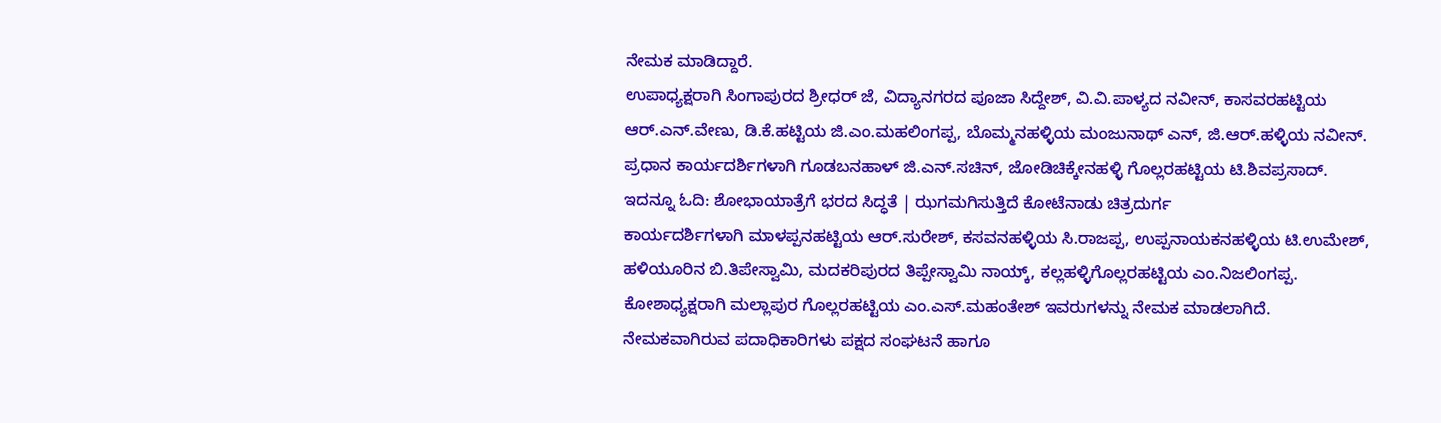ನೇಮಕ ಮಾಡಿದ್ದಾರೆ.
ಉಪಾಧ್ಯಕ್ಷರಾಗಿ ಸಿಂಗಾಪುರದ ಶ್ರೀಧರ್ ಜೆ, ವಿದ್ಯಾನಗರದ ಪೂಜಾ ಸಿದ್ದೇಶ್, ವಿ.ವಿ.ಪಾಳ್ಯದ ನವೀನ್, ಕಾಸವರಹಟ್ಟಿಯ ಆರ್.ಎನ್.ವೇಣು, ಡಿ.ಕೆ.ಹಟ್ಟಿಯ ಜಿ.ಎಂ.ಮಹಲಿಂಗಪ್ಪ, ಬೊಮ್ಮನಹಳ್ಳಿಯ ಮಂಜುನಾಥ್ ಎನ್, ಜಿ.ಆರ್.ಹಳ್ಳಿಯ ನವೀನ್.
ಪ್ರಧಾನ ಕಾರ್ಯದರ್ಶಿಗಳಾಗಿ ಗೂಡಬನಹಾಳ್ ಜಿ.ಎನ್.ಸಚಿನ್, ಜೋಡಿಚಿಕ್ಕೇನಹಳ್ಳಿ ಗೊಲ್ಲರಹಟ್ಟಿಯ ಟಿ.ಶಿವಪ್ರಸಾದ್.
ಇದನ್ನೂ ಓದಿ: ಶೋಭಾಯಾತ್ರೆಗೆ ಭರದ ಸಿದ್ಧತೆ | ಝಗಮಗಿಸುತ್ತಿದೆ ಕೋಟೆನಾಡು ಚಿತ್ರದುರ್ಗ
ಕಾರ್ಯದರ್ಶಿಗಳಾಗಿ ಮಾಳಪ್ಪನಹಟ್ಟಿಯ ಆರ್.ಸುರೇಶ್, ಕಸವನಹಳ್ಳಿಯ ಸಿ.ರಾಜಪ್ಪ, ಉಪ್ಪನಾಯಕನಹಳ್ಳಿಯ ಟಿ.ಉಮೇಶ್, ಹಳಿಯೂರಿನ ಬಿ.ತಿಪೇಸ್ವಾಮಿ, ಮದಕರಿಪುರದ ತಿಪ್ಪೇಸ್ವಾಮಿ ನಾಯ್ಕ್, ಕಲ್ಲಹಳ್ಳಿಗೊಲ್ಲರಹಟ್ಟಿಯ ಎಂ.ನಿಜಲಿಂಗಪ್ಪ.
ಕೋಶಾಧ್ಯಕ್ಷರಾಗಿ ಮಲ್ಲಾಪುರ ಗೊಲ್ಲರಹಟ್ಟಿಯ ಎಂ.ಎಸ್.ಮಹಂತೇಶ್ ಇವರುಗಳನ್ನು ನೇಮಕ ಮಾಡಲಾಗಿದೆ.
ನೇಮಕವಾಗಿರುವ ಪದಾಧಿಕಾರಿಗಳು ಪಕ್ಷದ ಸಂಘಟನೆ ಹಾಗೂ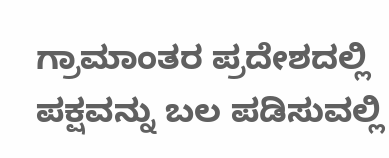ಗ್ರಾಮಾಂತರ ಪ್ರದೇಶದಲ್ಲಿ ಪಕ್ಷವನ್ನು ಬಲ ಪಡಿಸುವಲ್ಲಿ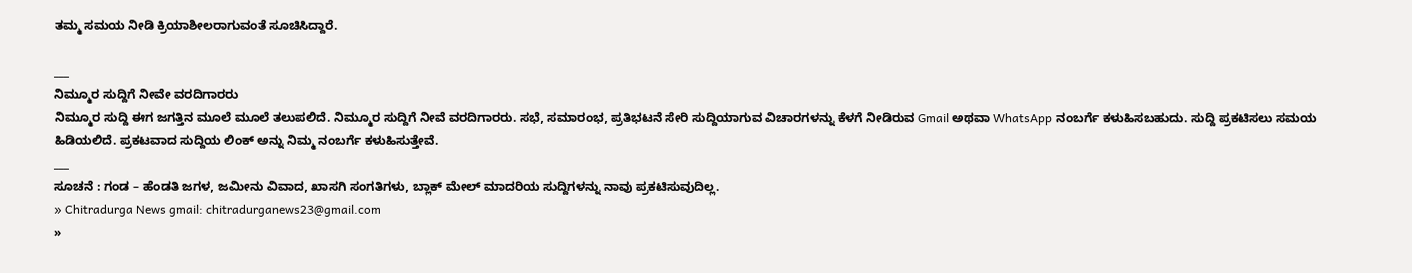ತಮ್ಮ ಸಮಯ ನೀಡಿ ಕ್ರಿಯಾಶೀಲರಾಗುವಂತೆ ಸೂಚಿಸಿದ್ದಾರೆ.

___
ನಿಮ್ಮೂರ ಸುದ್ದಿಗೆ ನೀವೇ ವರದಿಗಾರರು
ನಿಮ್ಮೂರ ಸುದ್ದಿ ಈಗ ಜಗತ್ತಿನ ಮೂಲೆ ಮೂಲೆ ತಲುಪಲಿದೆ. ನಿಮ್ಮೂರ ಸುದ್ದಿಗೆ ನೀವೆ ವರದಿಗಾರರು. ಸಭೆ, ಸಮಾರಂಭ, ಪ್ರತಿಭಟನೆ ಸೇರಿ ಸುದ್ದಿಯಾಗುವ ವಿಚಾರಗಳನ್ನು ಕೆಳಗೆ ನೀಡಿರುವ Gmail ಅಥವಾ WhatsApp ನಂಬರ್ಗೆ ಕಳುಹಿಸಬಹುದು. ಸುದ್ದಿ ಪ್ರಕಟಿಸಲು ಸಮಯ ಹಿಡಿಯಲಿದೆ. ಪ್ರಕಟವಾದ ಸುದ್ದಿಯ ಲಿಂಕ್ ಅನ್ನು ನಿಮ್ಮ ನಂಬರ್ಗೆ ಕಳುಹಿಸುತ್ತೇವೆ.
___
ಸೂಚನೆ : ಗಂಡ – ಹೆಂಡತಿ ಜಗಳ, ಜಮೀನು ವಿವಾದ, ಖಾಸಗಿ ಸಂಗತಿಗಳು, ಬ್ಲಾಕ್ ಮೇಲ್ ಮಾದರಿಯ ಸುದ್ದಿಗಳನ್ನು ನಾವು ಪ್ರಕಟಿಸುವುದಿಲ್ಲ.
» Chitradurga News gmail: chitradurganews23@gmail.com
»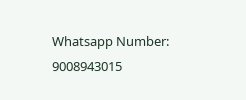Whatsapp Number: 9008943015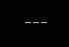___